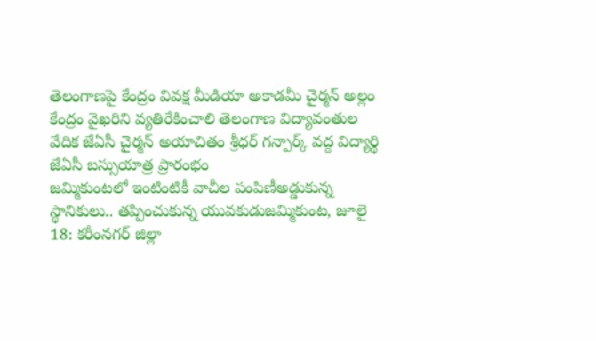తెలంగాణపై కేంద్రం వివక్ష మీడియా అకాడమీ చైర్మన్ అల్లం కేంద్రం వైఖరిని వ్యతిరేకించాలి తెలంగాణ విద్యావంతుల వేదిక జేఏసీ చైర్మన్ అయాచితం శ్రీధర్ గన్పార్క్ వద్ద విద్యార్థి జేఏసీ బస్సుయాత్ర ప్రారంభం
జమ్మికుంటలో ఇంటింటికీ వాచీల పంపిణీఅడ్డుకున్న స్థానికులు.. తప్పించుకున్న యువకుడుజమ్మికుంట, జూలై 18: కరీంనగర్ జిల్లా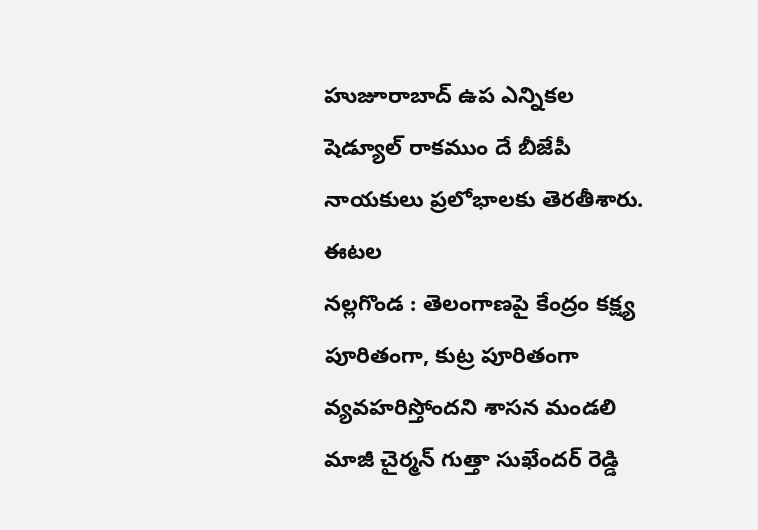హుజూరాబాద్ ఉప ఎన్నికల షెడ్యూల్ రాకముం దే బీజేపీ నాయకులు ప్రలోభాలకు తెరతీశారు. ఈటల
నల్లగొండ : తెలంగాణపై కేంద్రం కక్ష్య పూరితంగా, కుట్ర పూరితంగా వ్యవహరిస్తోందని శాసన మండలి మాజీ చైర్మన్ గుత్తా సుఖేందర్ రెడ్డి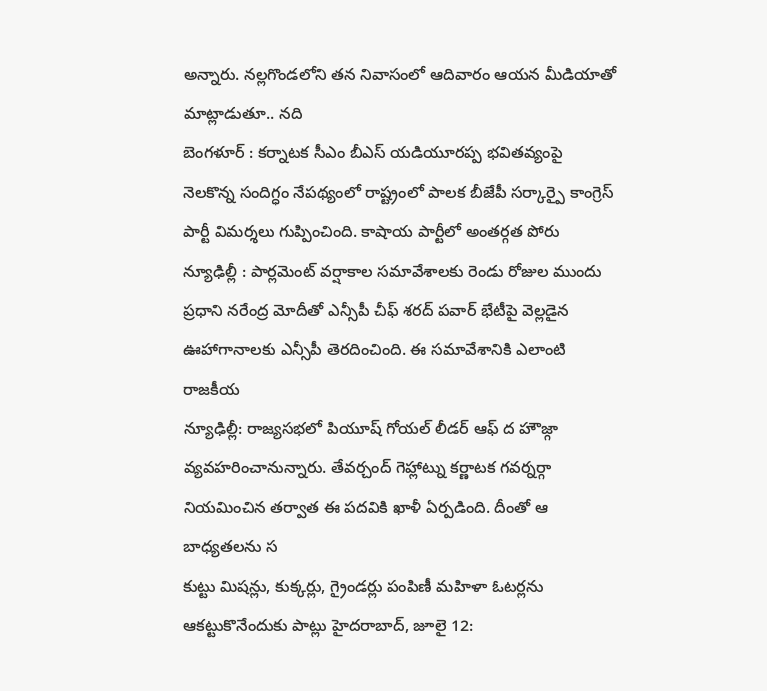అన్నారు. నల్లగొండలోని తన నివాసంలో ఆదివారం ఆయన మీడియాతో మాట్లాడుతూ.. నది
బెంగళూర్ : కర్నాటక సీఎం బీఎస్ యడియూరప్ప భవితవ్యంపై నెలకొన్న సందిగ్ధం నేపథ్యంలో రాష్ట్రంలో పాలక బీజేపీ సర్కార్పై కాంగ్రెస్ పార్టీ విమర్శలు గుప్పించింది. కాషాయ పార్టీలో అంతర్గత పోరు
న్యూఢిల్లీ : పార్లమెంట్ వర్షాకాల సమావేశాలకు రెండు రోజుల ముందు ప్రధాని నరేంద్ర మోదీతో ఎన్సీపీ చీఫ్ శరద్ పవార్ భేటీపై వెల్లడైన ఊహాగానాలకు ఎన్సీపీ తెరదించింది. ఈ సమావేశానికి ఎలాంటి రాజకీయ
న్యూఢిల్లీ: రాజ్యసభలో పియూష్ గోయల్ లీడర్ ఆఫ్ ద హౌజ్గా వ్యవహరించానున్నారు. తేవర్చంద్ గెహ్లాట్ను కర్ణాటక గవర్నర్గా నియమించిన తర్వాత ఈ పదవికి ఖాళీ ఏర్పడింది. దీంతో ఆ బాధ్యతలను స
కుట్టు మిషన్లు, కుక్కర్లు, గ్రైండర్లు పంపిణీ మహిళా ఓటర్లను ఆకట్టుకొనేందుకు పాట్లు హైదరాబాద్, జూలై 12: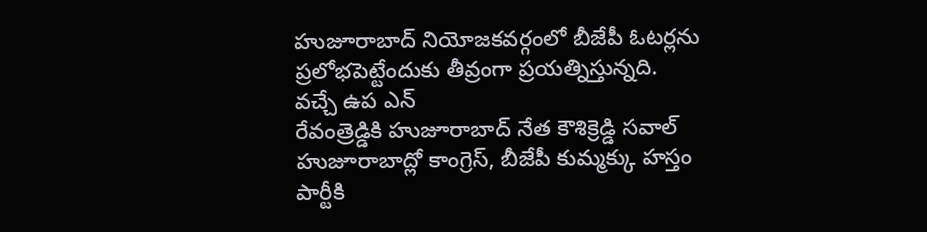హుజూరాబాద్ నియోజకవర్గంలో బీజేపీ ఓటర్లను ప్రలోభపెట్టేందుకు తీవ్రంగా ప్రయత్నిస్తున్నది. వచ్చే ఉప ఎన్
రేవంత్రెడ్డికి హుజూరాబాద్ నేత కౌశిక్రెడ్డి సవాల్ హుజూరాబాద్లో కాంగ్రెస్, బీజేపీ కుమ్మక్కు హస్తం పార్టీకి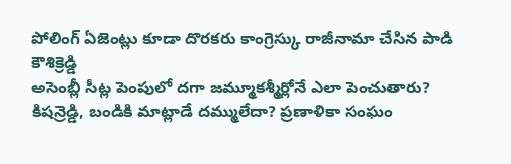పోలింగ్ ఏజెంట్లు కూడా దొరకరు కాంగ్రెస్కు రాజీనామా చేసిన పాడి కౌశిక్రెడ్డి
అసెంబ్లీ సీట్ల పెంపులో దగా జమ్మూకశ్మీర్లోనే ఎలా పెంచుతారు? కిషన్రెడ్డి, బండికి మాట్లాడే దమ్ములేదా? ప్రణాళికా సంఘం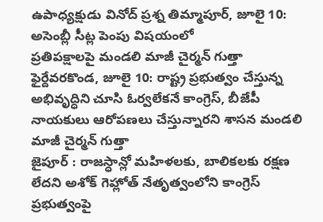ఉపాధ్యక్షుడు వినోద్ ప్రశ్న తిమ్మాపూర్, జూలై 10: అసెంబ్లీ సీట్ల పెంపు విషయంలో
ప్రతిపక్షాలపై మండలి మాజీ చైర్మన్ గుత్తా ఫైర్దేవరకొండ, జూలై 10: రాష్ట్ర ప్రభుత్వం చేస్తున్న అభివృద్ధిని చూసి ఓర్వలేకనే కాంగ్రెస్, బీజేపీ నాయకులు ఆరోపణలు చేస్తున్నారని శాసన మండలి మాజీ చైర్మన్ గుత్తా
జైపూర్ : రాజస్ధాన్లో మహిళలకు, బాలికలకు రక్షణ లేదని అశోక్ గెహ్లోత్ నేతృత్వంలోని కాంగ్రెస్ ప్రభుత్వంపై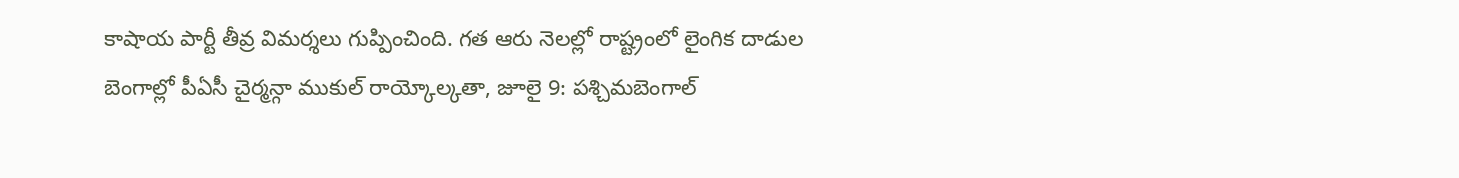కాషాయ పార్టీ తీవ్ర విమర్శలు గుప్పించింది. గత ఆరు నెలల్లో రాష్ట్రంలో లైంగిక దాడుల
బెంగాల్లో పీఏసీ చైర్మన్గా ముకుల్ రాయ్కోల్కతా, జూలై 9: పశ్చిమబెంగాల్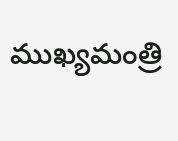ముఖ్యమంత్రి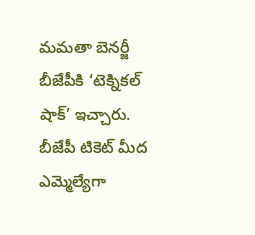మమతా బెనర్జీ బీజేపీకి ‘టెక్నికల్ షాక్’ ఇచ్చారు. బీజేపీ టికెట్ మీద ఎమ్మెల్యేగా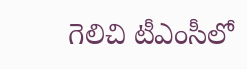గెలిచి టీఎంసీలో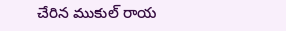చేరిన ముకుల్ రాయ